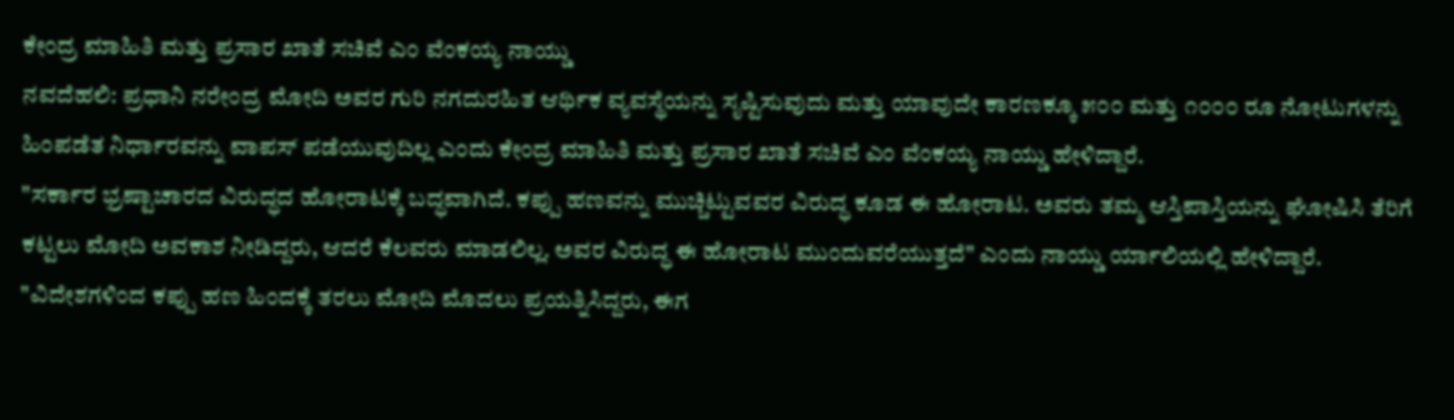ಕೇಂದ್ರ ಮಾಹಿತಿ ಮತ್ತು ಪ್ರಸಾರ ಖಾತೆ ಸಚಿವೆ ಎಂ ವೆಂಕಯ್ಯ ನಾಯ್ಡು
ನವದೆಹಲಿ: ಪ್ರಧಾನಿ ನರೇಂದ್ರ ಮೋದಿ ಅವರ ಗುರಿ ನಗದುರಹಿತ ಆರ್ಥಿಕ ವ್ಯವಸ್ಥೆಯನ್ನು ಸೃಷ್ಟಿಸುವುದು ಮತ್ತು ಯಾವುದೇ ಕಾರಣಕ್ಕೂ ೫೦೦ ಮತ್ತು ೧೦೦೦ ರೂ ನೋಟುಗಳನ್ನು ಹಿಂಪಡೆತ ನಿರ್ಧಾರವನ್ನು ವಾಪಸ್ ಪಡೆಯುವುದಿಲ್ಲ ಎಂದು ಕೇಂದ್ರ ಮಾಹಿತಿ ಮತ್ತು ಪ್ರಸಾರ ಖಾತೆ ಸಚಿವೆ ಎಂ ವೆಂಕಯ್ಯ ನಾಯ್ಡು ಹೇಳಿದ್ದಾರೆ.
"ಸರ್ಕಾರ ಭ್ರಷ್ಟಾಚಾರದ ವಿರುದ್ಧದ ಹೋರಾಟಕ್ಕೆ ಬದ್ಧವಾಗಿದೆ. ಕಪ್ಪು ಹಣವನ್ನು ಮುಚ್ಚಿಟ್ಟುವವರ ವಿರುದ್ಧ ಕೂಡ ಈ ಹೋರಾಟ. ಅವರು ತಮ್ಮ ಆಸ್ತಿಪಾಸ್ತಿಯನ್ನು ಘೋಷಿಸಿ ತೆರಿಗೆ ಕಟ್ಟಲು ಮೋದಿ ಅವಕಾಶ ನೀಡಿದ್ದರು, ಆದರೆ ಕೆಲವರು ಮಾಡಲಿಲ್ಲ. ಅವರ ವಿರುದ್ಧ ಈ ಹೋರಾಟ ಮುಂದುವರೆಯುತ್ತದೆ" ಎಂದು ನಾಯ್ಡು ರ್ಯಾಲಿಯಲ್ಲಿ ಹೇಳಿದ್ದಾರೆ.
"ವಿದೇಶಗಳಿಂದ ಕಪ್ಪು ಹಣ ಹಿಂದಕ್ಕೆ ತರಲು ಮೋದಿ ಮೊದಲು ಪ್ರಯತ್ನಿಸಿದ್ದರು, ಈಗ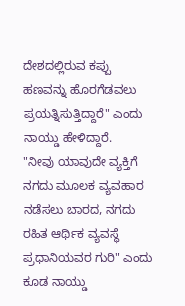ದೇಶದಲ್ಲಿರುವ ಕಪ್ಪು ಹಣವನ್ನು ಹೊರಗೆಡವಲು ಪ್ರಯತ್ನಿಸುತ್ತಿದ್ದಾರೆ" ಎಂದು ನಾಯ್ಡು ಹೇಳಿದ್ದಾರೆ.
"ನೀವು ಯಾವುದೇ ವ್ಯಕ್ತಿಗೆ ನಗದು ಮೂಲಕ ವ್ಯವಹಾರ ನಡೆಸಲು ಬಾರದ, ನಗದು ರಹಿತ ಆರ್ಥಿಕ ವ್ಯವಸ್ಥೆ ಪ್ರಧಾನಿಯವರ ಗುರಿ" ಎಂದು ಕೂಡ ನಾಯ್ಡು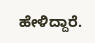ಹೇಳಿದ್ದಾರೆ.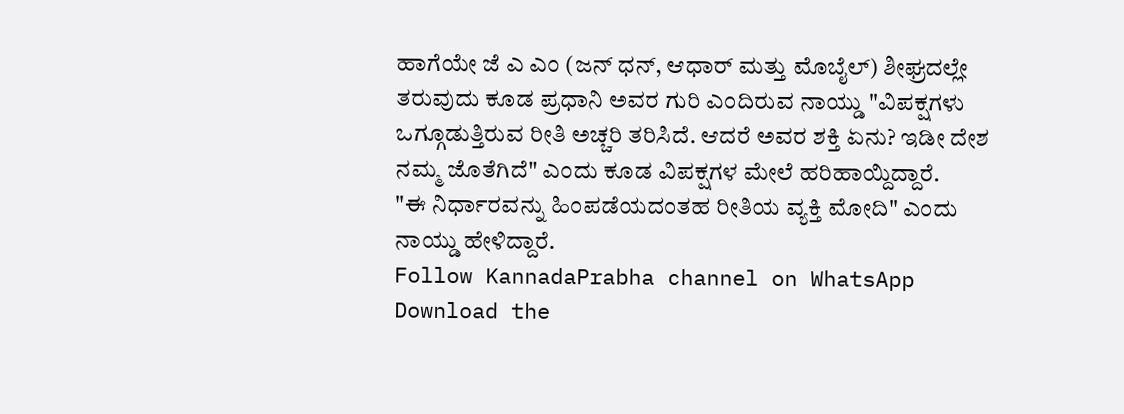ಹಾಗೆಯೇ ಜೆ ಎ ಎಂ (ಜನ್ ಧನ್, ಆಧಾರ್ ಮತ್ತು ಮೊಬೈಲ್) ಶೀಘ್ರದಲ್ಲೇ ತರುವುದು ಕೂಡ ಪ್ರಧಾನಿ ಅವರ ಗುರಿ ಎಂದಿರುವ ನಾಯ್ಡು "ವಿಪಕ್ಷಗಳು ಒಗ್ಗೂಡುತ್ತಿರುವ ರೀತಿ ಅಚ್ಚರಿ ತರಿಸಿದೆ. ಆದರೆ ಅವರ ಶಕ್ತಿ ಏನು? ಇಡೀ ದೇಶ ನಮ್ಮ ಜೊತೆಗಿದೆ" ಎಂದು ಕೂಡ ವಿಪಕ್ಷಗಳ ಮೇಲೆ ಹರಿಹಾಯ್ದಿದ್ದಾರೆ.
"ಈ ನಿರ್ಧಾರವನ್ನು ಹಿಂಪಡೆಯದಂತಹ ರೀತಿಯ ವ್ಯಕ್ತಿ ಮೋದಿ" ಎಂದು ನಾಯ್ಡು ಹೇಳಿದ್ದಾರೆ.
Follow KannadaPrabha channel on WhatsApp
Download the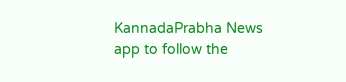KannadaPrabha News app to follow the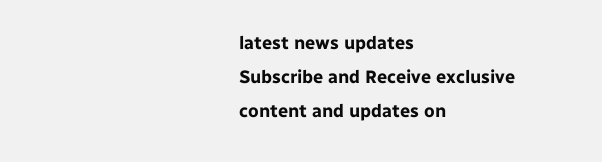latest news updates
Subscribe and Receive exclusive content and updates on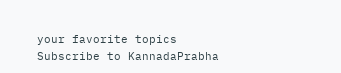your favorite topics
Subscribe to KannadaPrabha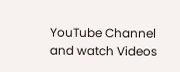YouTube Channel and watch Videos